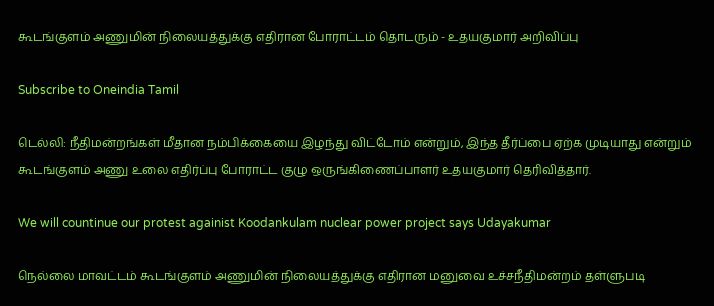கூடங்குளம் அணுமின் நிலையத்துக்கு எதிரான போராட்டம் தொடரும் - உதயகுமார் அறிவிப்பு

Subscribe to Oneindia Tamil

டெல்லி: நீதிமன்றங்கள் மீதான நம்பிக்கையை இழந்து விட்டோம் என்றும், இந்த தீர்ப்பை ஏற்க முடியாது என்றும் கூடங்குளம் அணு உலை எதிர்ப்பு போராட்ட குழு ஒருங்கிணைப்பாளர் உதயகுமார் தெரிவித்தார்.

We will countinue our protest againist Koodankulam nuclear power project says Udayakumar

நெல்லை மாவட்டம் கூடங்குளம் அணுமின் நிலையத்துக்கு எதிரான மனுவை உச்சநீதிமன்றம் தள்ளுபடி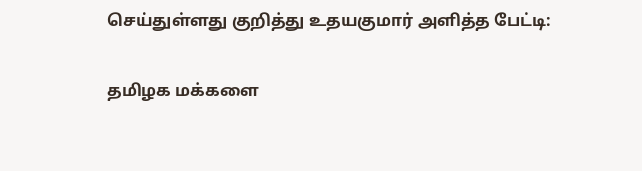செய்துள்ளது குறித்து உதயகுமார் அளித்த பேட்டி:

தமிழக மக்களை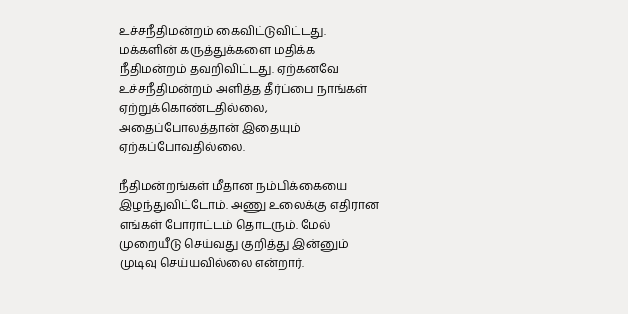உச்சநீதிமன்றம் கைவிட்டுவிட்டது. மக்களின் கருத்துக்களை மதிக்க நீதிமன்றம் தவறிவிட்டது. ஏற்கனவே உச்சநீதிமன்றம் அளித்த தீர்ப்பை நாங்கள் ஏற்றுக்கொண்டதில்லை, அதைப்போலத்தான் இதையும் ஏற்கப்போவதில்லை.

நீதிமன்றங்கள் மீதான நம்பிக்கையை இழந்துவிட்டோம். அணு உலைக்கு எதிரான எங்கள் போராட்டம் தொடரும். மேல் முறையீடு செய்வது குறித்து இன்னும் முடிவு செய்யவில்லை என்றார்.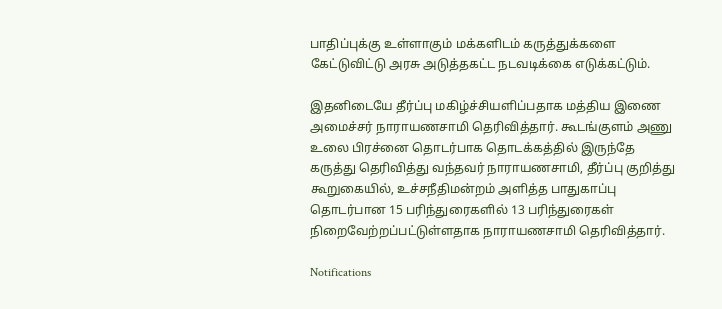பாதிப்புக்கு உள்ளாகும் மக்களிடம் கருத்துக்களை கேட்டுவிட்டு அரசு அடுத்தகட்ட நடவடிக்கை எடுக்கட்டும்.

இதனிடையே தீர்ப்பு மகிழ்ச்சியளிப்பதாக மத்திய இணை அமைச்சர் நாராயணசாமி தெரிவித்தார். கூடங்குளம் அணு உலை பிரச்னை தொடர்பாக தொடக்கத்தில் இருந்தே கருத்து தெரிவித்து வந்தவர் நாராயணசாமி, தீர்ப்பு குறித்து கூறுகையில், உச்சநீதிமன்றம் அளித்த பாதுகாப்பு தொடர்பான 15 பரிந்துரைகளில் 13 பரிந்துரைகள் நிறைவேற்றப்பட்டுள்ளதாக நாராயணசாமி தெரிவித்தார்.

Notifications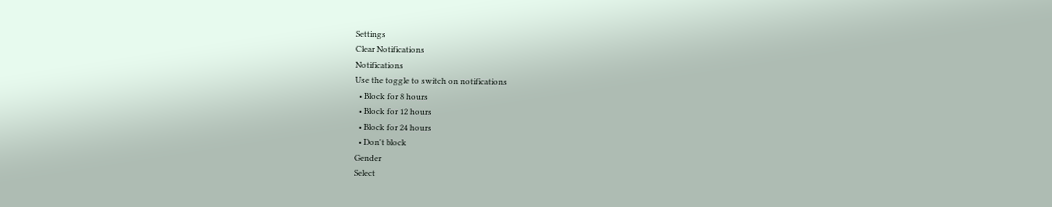Settings
Clear Notifications
Notifications
Use the toggle to switch on notifications
  • Block for 8 hours
  • Block for 12 hours
  • Block for 24 hours
  • Don't block
Gender
Select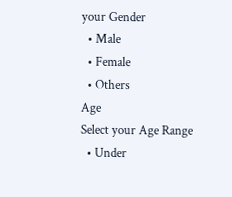your Gender
  • Male
  • Female
  • Others
Age
Select your Age Range
  • Under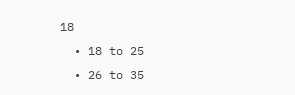18
  • 18 to 25
  • 26 to 35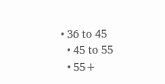• 36 to 45
  • 45 to 55
  • 55+